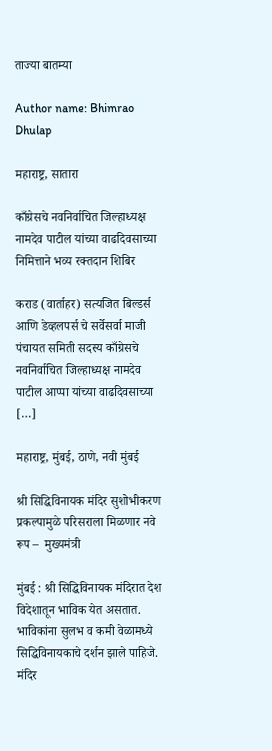ताज्या बातम्या

Author name: Bhimrao Dhulap

महाराष्ट्र, सातारा

काँग्रेसचे नवनिर्वाचित जिल्हाध्यक्ष नामदेव पाटील यांच्या वाढदिवसाच्या निमित्ताने भव्य रक्तदान शिबिर

कराड (वार्ताहर) सत्यजित बिल्डर्स आणि डेव्हलपर्स चे सर्वेसर्वा माजी पंचायत समिती सदस्य काँग्रेसचे नवनिर्वाचित जिल्हाध्यक्ष नामदेव पाटील आप्पा यांच्या वाढदिवसाच्या […]

महाराष्ट्र, मुंबई, ठाणे, नवी मुंबई

श्री सिद्धिविनायक मंदिर सुशोभीकरण प्रकल्पामुळे परिसराला मिळणार नवे रूप –  मुख्यमंत्री

मुंबई : श्री सिद्धिविनायक मंदिरात देश विदेशातून भाविक येत असतात. भाविकांना सुलभ व कमी वेळामध्ये सिद्धिविनायकाचे दर्शन झाले पाहिजे. मंदिर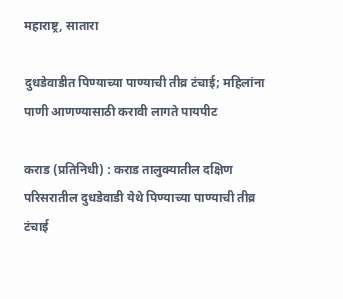महाराष्ट्र, सातारा

दुधडेवाडीत पिण्याच्या पाण्याची तीव्र टंचाई; महिलांना पाणी आणण्यासाठी करावी लागते पायपीट

कराड (प्रतिनिधी) : कराड तालुक्यातील दक्षिण परिसरातील दुधडेवाडी येथे पिण्याच्या पाण्याची तीव्र टंचाई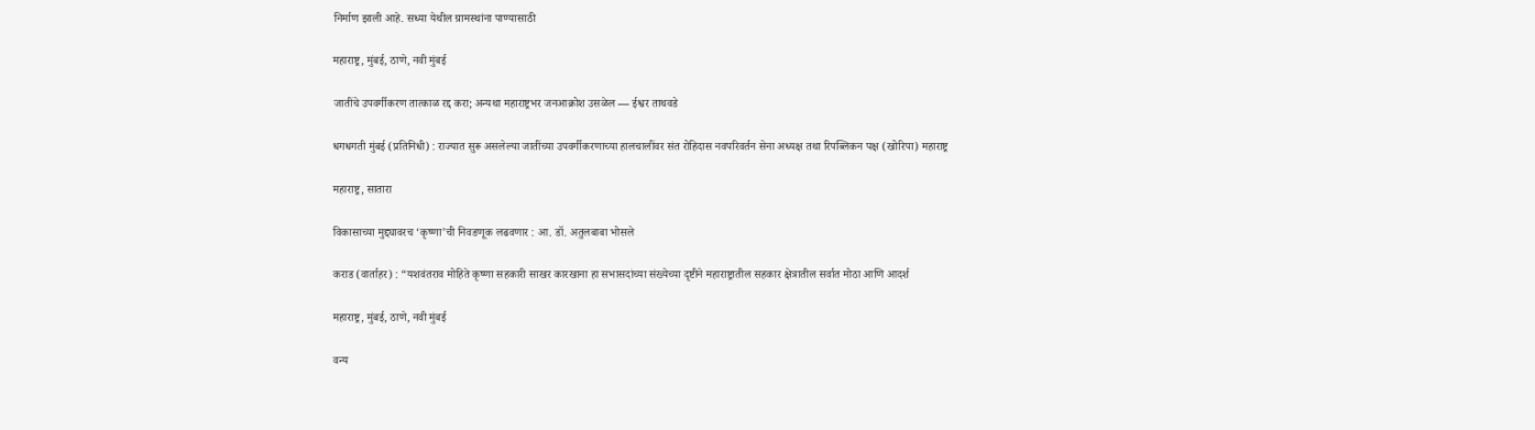निर्माण झाली आहे. सध्या येथील ग्रामस्थांना पाण्यासाठी

महाराष्ट्र, मुंबई, ठाणे, नवी मुंबई

जातींचे उपवर्गीकरण तात्काळ रद्द करा; अन्यथा महाराष्ट्रभर जनआक्रोश उसळेल — ईश्वर ताथवडे

धगधगती मुंबई (प्रतिनिधी) : राज्यात सुरू असलेल्या जातींच्या उपवर्गीकरणाच्या हालचालींवर संत रोहिदास नवपरिवर्तन सेना अध्यक्ष तथा रिपब्लिकन पक्ष (खोरिपा) महाराष्ट्र

महाराष्ट्र, सातारा

विकासाच्या मुद्द्यावरच ‘कृष्णा’ची निवडणूक लढवणार : आ. डॉ. अतुलबाबा भोसले

कराड (वार्ताहर) : “यशवंतराव मोहिते कृष्णा सहकारी साखर कारखाना हा सभासदांच्या संख्येच्या दृष्टीने महाराष्ट्रातील सहकार क्षेत्रातील सर्वात मोठा आणि आदर्श

महाराष्ट्र, मुंबई, ठाणे, नवी मुंबई

वन्य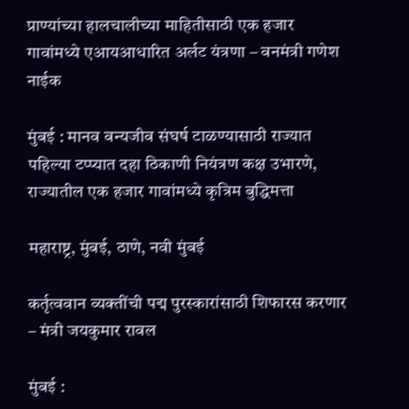प्राण्यांच्या हालचालीच्या माहितीसाठी एक हजार गावांमध्ये एआयआधारित अर्लट यंत्रणा – वनमंत्री गणेश नाईक

मुंबई : मानव वन्यजीव संघर्ष टाळण्यासाठी राज्यात पहिल्या टप्प्यात दहा ठिकाणी नियंत्रण कक्ष उभारणे, राज्यातील एक हजार गावांमध्ये कृत्रिम बुद्धिमत्ता

महाराष्ट्र, मुंबई, ठाणे, नवी मुंबई

कर्तृत्ववान व्यक्तींची पद्म पुरस्कारांसाठी शिफारस करणार – मंत्री जयकुमार रावल

मुंबई :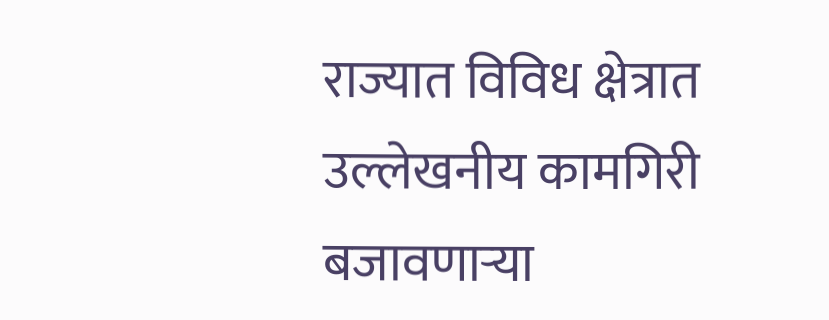राज्यात विविध क्षेत्रात उल्लेखनीय कामगिरी बजावणाऱ्या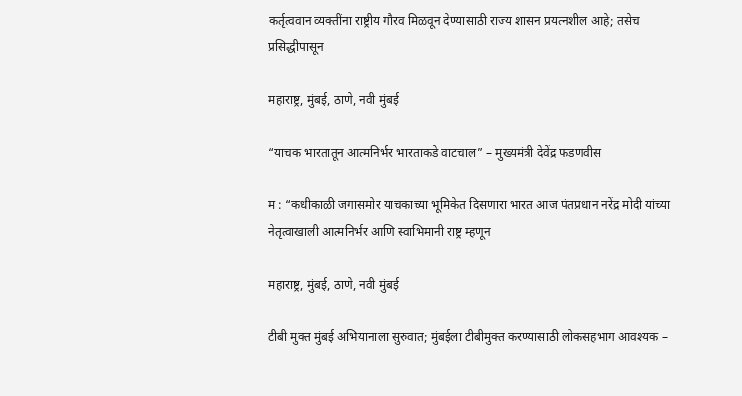कर्तृत्ववान व्यक्तींना राष्ट्रीय गौरव मिळवून देण्यासाठी राज्य शासन प्रयत्नशील आहे; तसेच प्रसिद्धीपासून

महाराष्ट्र, मुंबई, ठाणे, नवी मुंबई

“याचक भारतातून आत्मनिर्भर भारताकडे वाटचाल” – मुख्यमंत्री देवेंद्र फडणवीस

म : “कधीकाळी जगासमोर याचकाच्या भूमिकेत दिसणारा भारत आज पंतप्रधान नरेंद्र मोदी यांच्या नेतृत्वाखाली आत्मनिर्भर आणि स्वाभिमानी राष्ट्र म्हणून

महाराष्ट्र, मुंबई, ठाणे, नवी मुंबई

टीबी मुक्त मुंबई अभियानाला सुरुवात; मुंबईला टीबीमुक्त करण्यासाठी लोकसहभाग आवश्यक –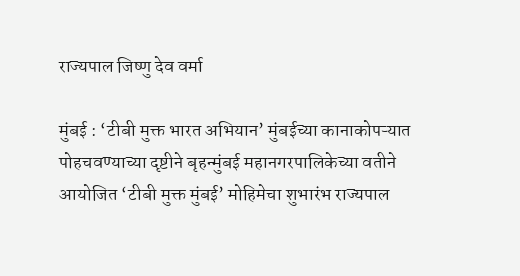राज्यपाल जिष्णु देव वर्मा

मुंबई : ‘टीबी मुक्त भारत अभियान’ मुंबईच्या कानाकोपऱ्यात पोहचवण्याच्या दृष्टीने बृहन्‍मुंबई महानगरपालिकेच्या वतीने आयोजित ‘टीबी मुक्त मुंबई’ मोहिमेचा शुभारंभ राज्‍यपाल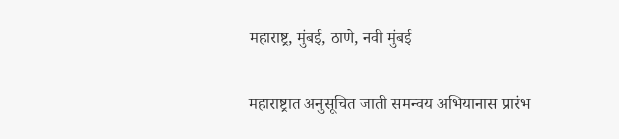महाराष्ट्र, मुंबई, ठाणे, नवी मुंबई

महाराष्ट्रात अनुसूचित जाती समन्वय अभियानास प्रारंभ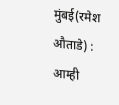मुंबई(रमेश औताडे) : आम्ही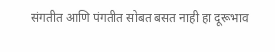संगतीत आणि पंगतीत सोबत बसत नाही हा दूरूभाव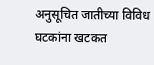अनुसूचित जातीच्या विविध घटकांना खटकत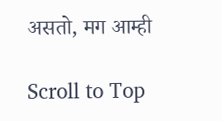असतो, मग आम्ही

Scroll to Top